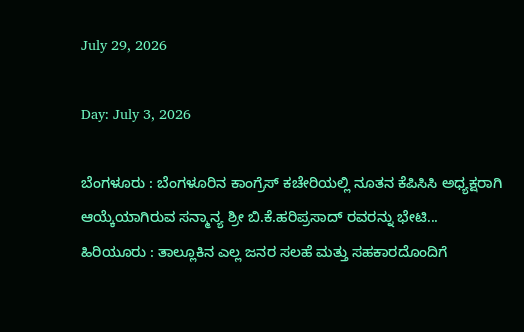July 29, 2026

Day: July 3, 2026

ಬೆಂಗಳೂರು : ಬೆಂಗಳೂರಿನ ಕಾಂಗ್ರೆಸ್ ಕಚೇರಿಯಲ್ಲಿ ನೂತನ ಕೆಪಿಸಿಸಿ ಅಧ್ಯಕ್ಷರಾಗಿ ಆಯ್ಕೆಯಾಗಿರುವ ಸನ್ಮಾನ್ಯ ಶ್ರೀ ಬಿ.ಕೆ.ಹರಿಪ್ರಸಾದ್ ರವರನ್ನು ಭೇಟಿ...
ಹಿರಿಯೂರು : ತಾಲ್ಲೂಕಿನ ಎಲ್ಲ ಜನರ ಸಲಹೆ ಮತ್ತು ಸಹಕಾರದೊಂದಿಗೆ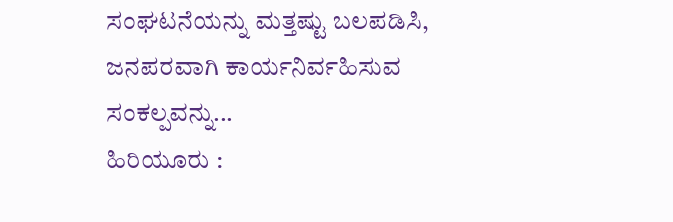ಸಂಘಟನೆಯನ್ನು ಮತ್ತಷ್ಟು ಬಲಪಡಿಸಿ, ಜನಪರವಾಗಿ ಕಾರ್ಯನಿರ್ವಹಿಸುವ ಸಂಕಲ್ಪವನ್ನು...
ಹಿರಿಯೂರು :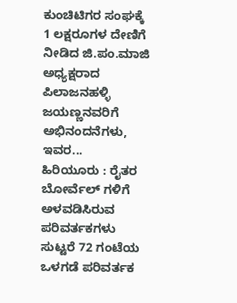ಕುಂಚಿಟಿಗರ ಸಂಘಕ್ಕೆ 1 ಲಕ್ಷರೂಗಳ ದೇಣಿಗೆ ನೀಡಿದ ಜಿ.ಪಂ.ಮಾಜಿ ಅಧ್ಯಕ್ಷರಾದ  ಪಿಲಾಜನಹಳ್ಳಿ ಜಯಣ್ಣನವರಿಗೆ ಅಭಿನಂದನೆಗಳು, ಇವರ...
ಹಿರಿಯೂರು : ರೈತರ ಬೋರ್ವೆಲ್ ಗಳಿಗೆ ಅಳವಡಿಸಿರುವ ಪರಿವರ್ತಕಗಳು ಸುಟ್ಟರೆ 72 ಗಂಟೆಯ ಒಳಗಡೆ ಪರಿವರ್ತಕ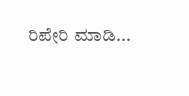ರಿಪೇರಿ ಮಾಡಿ...